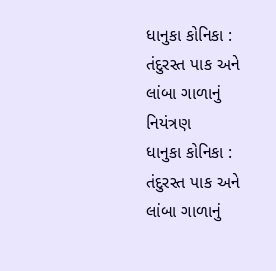ધાનુકા કોનિકા : તંદુરસ્ત પાક અને લાંબા ગાળાનું નિયંત્રણ
ધાનુકા કોનિકા : તંદુરસ્ત પાક અને લાંબા ગાળાનું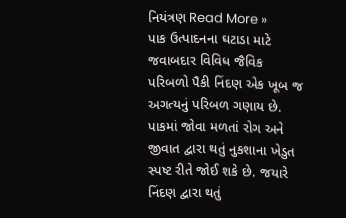નિયંત્રણ Read More »
પાક ઉત્પાદનના ઘટાડા માટે જવાબદાર વિવિધ જૈવિક પરિબળો પૈકી નિંદણ એક ખૂબ જ અગત્યનું પરિબળ ગણાય છે. પાકમાં જોવા મળતાં રોગ અને જીવાત દ્વારા થતું નુકશાના ખેડુત સ્પષ્ટ રીતે જોઈ શકે છે. જયારે નિંદણ દ્વારા થતું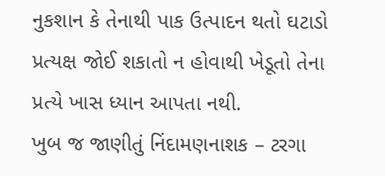નુકશાન કે તેનાથી પાક ઉત્પાદન થતો ઘટાડો પ્રત્યક્ષ જોઈ શકાતો ન હોવાથી ખેડૂતો તેના પ્રત્યે ખાસ ધ્યાન આપતા નથી.
ખુબ જ જાણીતું નિંદામણનાશક – ટરગા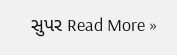સુપર Read More »